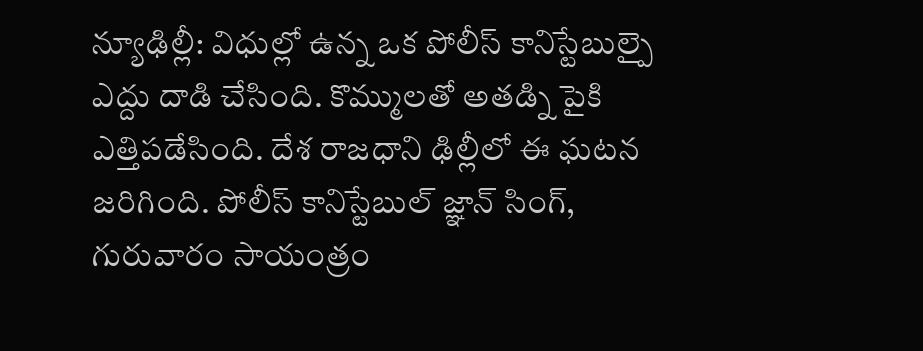న్యూఢిల్లీ: విధుల్లో ఉన్న ఒక పోలీస్ కానిస్టేబుల్పై ఎద్దు దాడి చేసింది. కొమ్ములతో అతడ్ని పైకి ఎత్తిపడేసింది. దేశ రాజధాని ఢిల్లీలో ఈ ఘటన జరిగింది. పోలీస్ కానిస్టేబుల్ జ్ఞాన్ సింగ్, గురువారం సాయంత్రం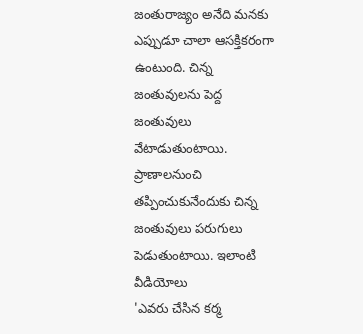జంతురాజ్యం అనేది మనకు ఎప్పుడూ చాలా ఆసక్తికరంగా ఉంటుంది. చిన్న జంతువులను పెద్ద జంతువులు వేటాడుతుంటాయి. ప్రాణాలనుంచి తప్పించుకునేందుకు చిన్న జంతువులు పరుగులు పెడుతుంటాయి. ఇలాంటి వీడియోలు
'ఎవరు చేసిన కర్మ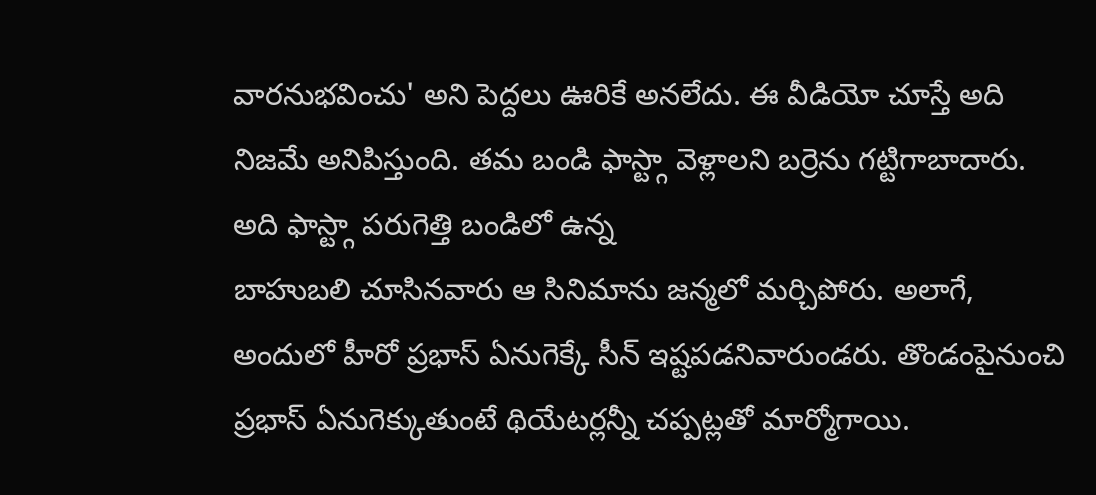వారనుభవించు' అని పెద్దలు ఊరికే అనలేదు. ఈ వీడియో చూస్తే అది నిజమే అనిపిస్తుంది. తమ బండి ఫాస్ట్గా వెళ్లాలని బర్రెను గట్టిగాబాదారు. అది ఫాస్ట్గా పరుగెత్తి బండిలో ఉన్న
బాహుబలి చూసినవారు ఆ సినిమాను జన్మలో మర్చిపోరు. అలాగే, అందులో హీరో ప్రభాస్ ఏనుగెక్కే సీన్ ఇష్టపడనివారుండరు. తొండంపైనుంచి ప్రభాస్ ఏనుగెక్కుతుంటే థియేటర్లన్నీ చప్పట్లతో మార్మోగాయి.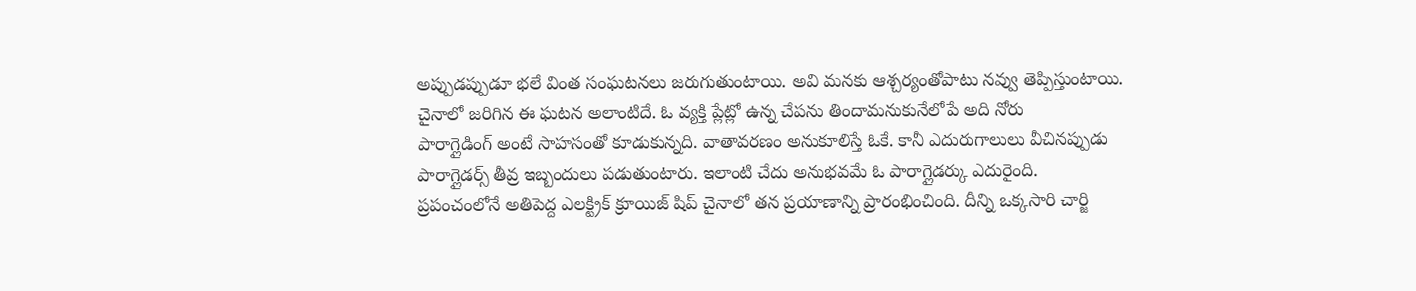అప్పుడప్పుడూ భలే వింత సంఘటనలు జరుగుతుంటాయి. అవి మనకు ఆశ్చర్యంతోపాటు నవ్వు తెప్పిస్తుంటాయి. చైనాలో జరిగిన ఈ ఘటన అలాంటిదే. ఓ వ్యక్తి ప్లేట్లో ఉన్న చేపను తిందామనుకునేలోపే అది నోరు
పారాగ్లైడింగ్ అంటే సాహసంతో కూడుకున్నది. వాతావరణం అనుకూలిస్తే ఓకే. కానీ ఎదురుగాలులు వీచినప్పుడు పారాగ్లైడర్స్ తీవ్ర ఇబ్బందులు పడుతుంటారు. ఇలాంటి చేదు అనుభవమే ఓ పారాగ్లైడర్కు ఎదురైంది.
ప్రపంచంలోనే అతిపెద్ద ఎలక్ట్రిక్ క్రూయిజ్ షిప్ చైనాలో తన ప్రయాణాన్ని ప్రారంభించింది. దీన్ని ఒక్కసారి చార్జి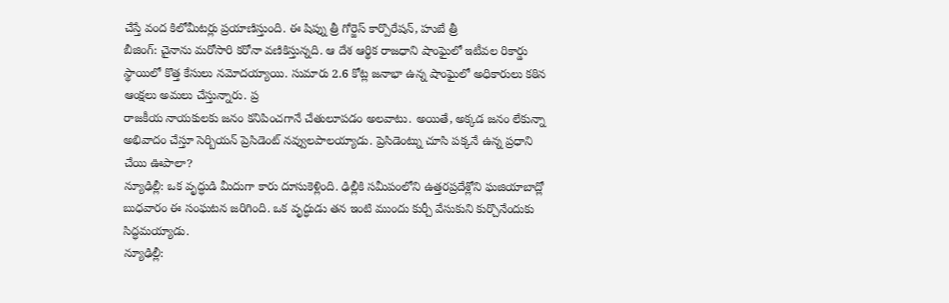చేస్తే వంద కిలోమీటర్లు ప్రయాణిస్తుంది. ఈ షిప్ను త్రీ గోర్జెస్ కార్పొరేషన్, హుబే త్రీ
బీజింగ్: చైనాను మరోసారి కరోనా వణికిస్తున్నది. ఆ దేశ ఆర్థిక రాజధాని షాంఘైలో ఇటీవల రికార్డు స్థాయిలో కొత్త కేసులు నమోదయ్యాయి. సుమారు 2.6 కోట్ల జనాభా ఉన్న షాంఘైలో అధికారులు కఠిన ఆంక్షలు అమలు చేస్తున్నారు. ప్ర
రాజకీయ నాయకులకు జనం కనిపించగానే చేతులూపడం అలవాటు. అయితే, అక్కడ జనం లేకున్నా అభివాదం చేస్తూ సెర్బియన్ ప్రెసిడెంట్ నవ్వులపాలయ్యాడు. ప్రెసిడెంట్ను చూసి పక్కనే ఉన్న ప్రధాని చేయి ఊపాలా?
న్యూఢిల్లీ: ఒక వృద్ధుడి మీదుగా కారు దూసుకెళ్లింది. ఢిల్లీకి సమీపంలోని ఉత్తరప్రదేశ్లోని ఘజియాబాద్లో బుధవారం ఈ సంఘటన జరిగింది. ఒక వృద్ధుడు తన ఇంటి ముందు కుర్చీ వేసుకుని కుర్చొనేందుకు సిద్ధమయ్యాడు.
న్యూఢిల్లీ: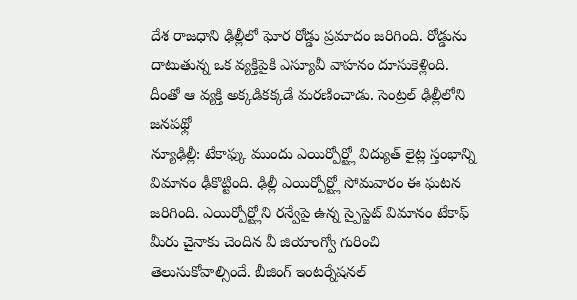దేశ రాజధాని ఢిల్లీలో ఘోర రోడ్డు ప్రమాదం జరిగింది. రోడ్డును దాటుతున్న ఒక వ్యక్తిపైకి ఎస్యూవీ వాహనం దూసుకెళ్లింది. దీంతో ఆ వ్యక్తి అక్కడికక్కడే మరణించాడు. సెంట్రల్ ఢిల్లీలోని జనపథ్లో
న్యూఢిల్లీ: టేకాఫ్కు ముందు ఎయిర్పోర్ట్లో విద్యుత్ లైట్ల స్తంభాన్ని విమానం ఢీకొట్టింది. ఢిల్లీ ఎయిర్పోర్ట్లో సోమవారం ఈ ఘటన జరిగింది. ఎయిర్పోర్ట్లోని రన్వేపై ఉన్న స్పైస్జెట్ విమానం టేకాఫ్
మీరు చైనాకు చెందిన వీ జియాంగ్వో గురించి తెలుసుకోవాల్సిందే. బీజింగ్ ఇంటర్నేషనల్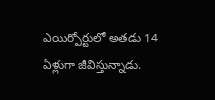ఎయిర్పోర్టులో అతడు 14 ఏళ్లుగా జీవిస్తున్నాడు.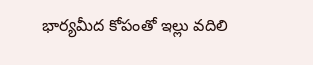భార్యమీద కోపంతో ఇల్లు వదిలి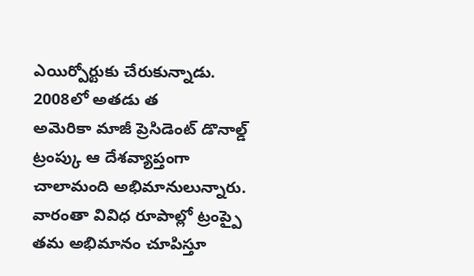ఎయిర్పోర్టుకు చేరుకున్నాడు. 2008లో అతడు త
అమెరికా మాజీ ప్రెసిడెంట్ డొనాల్డ్ ట్రంప్కు ఆ దేశవ్యాప్తంగా చాలామంది అభిమానులున్నారు. వారంతా వివిధ రూపాల్లో ట్రంప్పై తమ అభిమానం చూపిస్తూ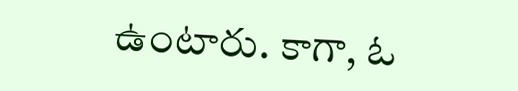ఉంటారు. కాగా, ఓ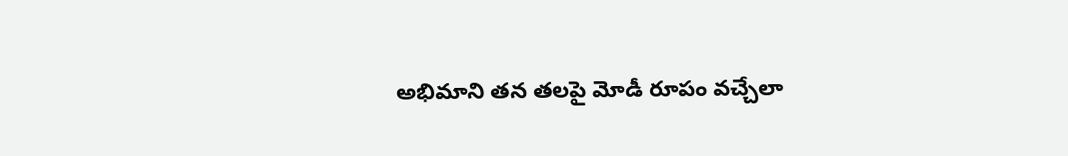అభిమాని తన తలపై మోడీ రూపం వచ్చేలా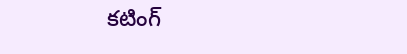కటింగ్